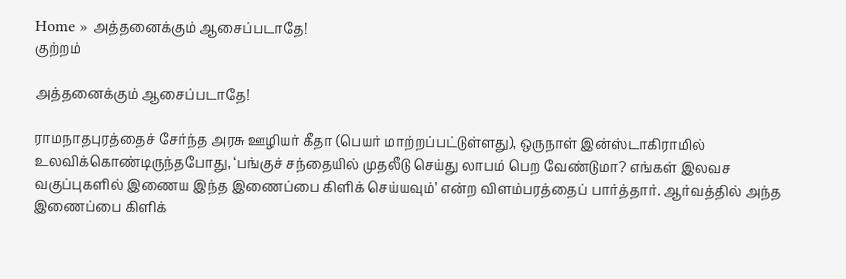Home » அத்தனைக்கும் ஆசைப்படாதே!
குற்றம்

அத்தனைக்கும் ஆசைப்படாதே!

ராமநாதபுரத்தைச் சேர்ந்த அரசு ஊழியர் கீதா (பெயர் மாற்றப்பட்டுள்ளது), ஒருநாள் இன்ஸ்டாகிராமில் உலவிக்கொண்டிருந்தபோது, ‘பங்குச் சந்தையில் முதலீடு செய்து லாபம் பெற வேண்டுமா? எங்கள் இலவச வகுப்புகளில் இணைய இந்த இணைப்பை கிளிக் செய்யவும்’ என்ற விளம்பரத்தைப் பார்த்தார். ஆர்வத்தில் அந்த இணைப்பை கிளிக்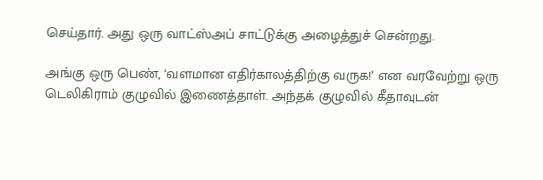செய்தார். அது ஒரு வாட்ஸ்அப் சாட்டுக்கு அழைத்துச் சென்றது.

அங்கு ஒரு பெண், ‘வளமான எதிர்காலத்திற்கு வருக!’ என வரவேற்று ஒரு டெலிகிராம் குழுவில் இணைத்தாள். அந்தக் குழுவில் கீதாவுடன்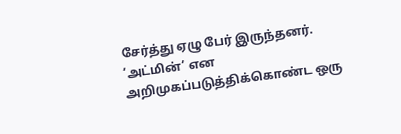சேர்த்து ஏழு பேர் இருந்தனர். ‘அட்மின்’ என அறிமுகப்படுத்திக்கொண்ட ஒரு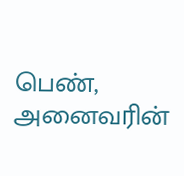பெண், அனைவரின்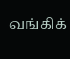வங்கிக்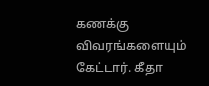கணக்கு விவரங்களையும் கேட்டார். கீதா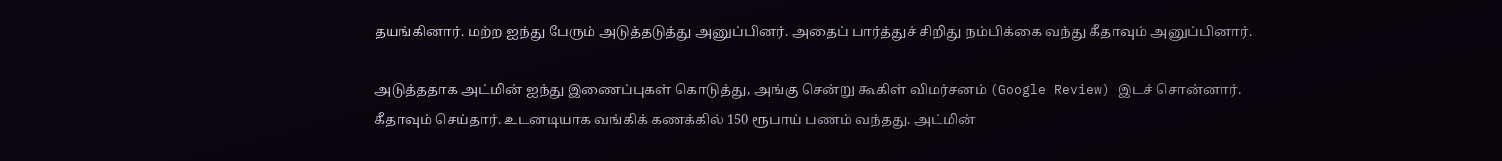தயங்கினார். மற்ற ஐந்து பேரும் அடுத்தடுத்து அனுப்பினர். அதைப் பார்த்துச் சிறிது நம்பிக்கை வந்து கீதாவும் அனுப்பினார்.

அடுத்ததாக அட்மின் ஐந்து இணைப்புகள் கொடுத்து, அங்கு சென்று கூகிள் விமர்சனம் (Google Review) இடச் சொன்னார். கீதாவும் செய்தார். உடனடியாக வங்கிக் கணக்கில் 150 ரூபாய் பணம் வந்தது. அட்மின்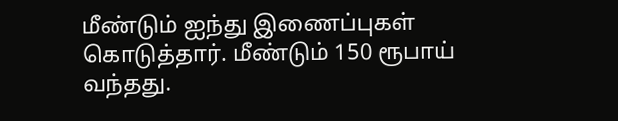மீண்டும் ஐந்து இணைப்புகள் கொடுத்தார். மீண்டும் 150 ரூபாய் வந்தது.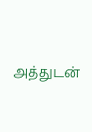அத்துடன்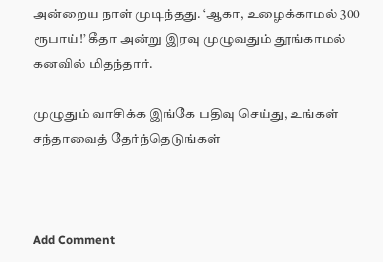அன்றைய நாள் முடிந்தது. ‘ஆகா, உழைக்காமல் 300 ரூபாய்!’ கீதா அன்று இரவு முழுவதும் தூங்காமல் கனவில் மிதந்தார்.

முழுதும் வாசிக்க இங்கே பதிவு செய்து, உங்கள் சந்தாவைத் தேர்ந்தெடுங்கள்



Add Comment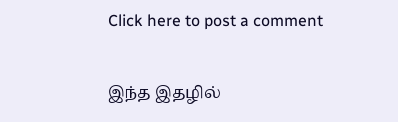Click here to post a comment

இந்த இதழில்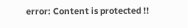error: Content is protected !!